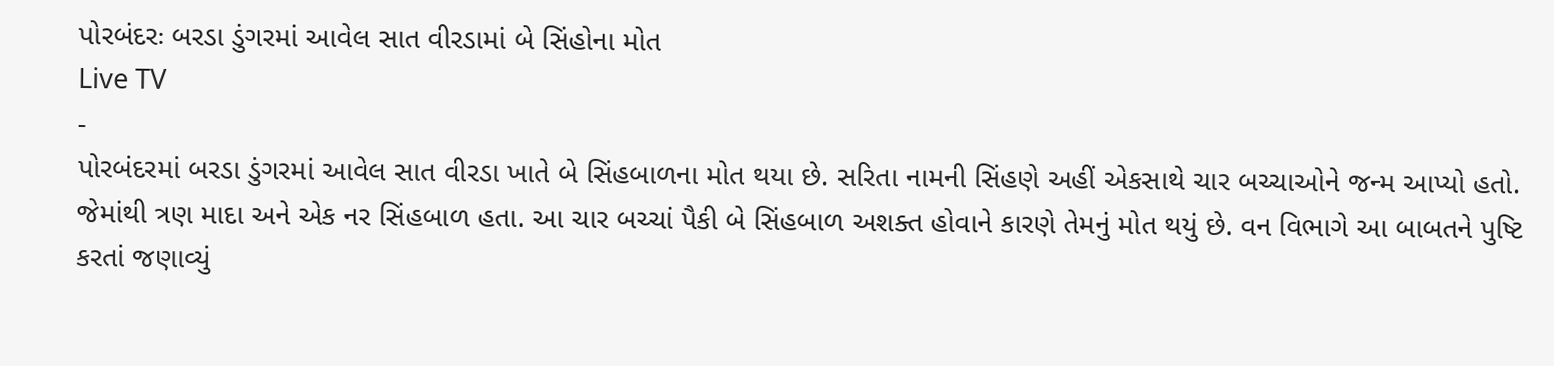પોરબંદરઃ બરડા ડુંગરમાં આવેલ સાત વીરડામાં બે સિંહોના મોત
Live TV
-
પોરબંદરમાં બરડા ડુંગરમાં આવેલ સાત વીરડા ખાતે બે સિંહબાળના મોત થયા છે. સરિતા નામની સિંહણે અહીં એકસાથે ચાર બચ્ચાઓને જન્મ આપ્યો હતો. જેમાંથી ત્રણ માદા અને એક નર સિંહબાળ હતા. આ ચાર બચ્ચાં પૈકી બે સિંહબાળ અશક્ત હોવાને કારણે તેમનું મોત થયું છે. વન વિભાગે આ બાબતને પુષ્ટિ કરતાં જણાવ્યું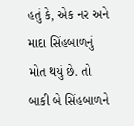હતું કે, એક નર અને માદા સિંહબાળનું મોત થયું છે. તો બાકી બે સિંહબાળને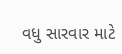વધુ સારવાર માટે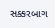સક્કરબાગ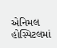એનિમલ હોસ્પિટલમાં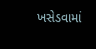ખસેડવામાં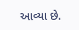આવ્યા છે.